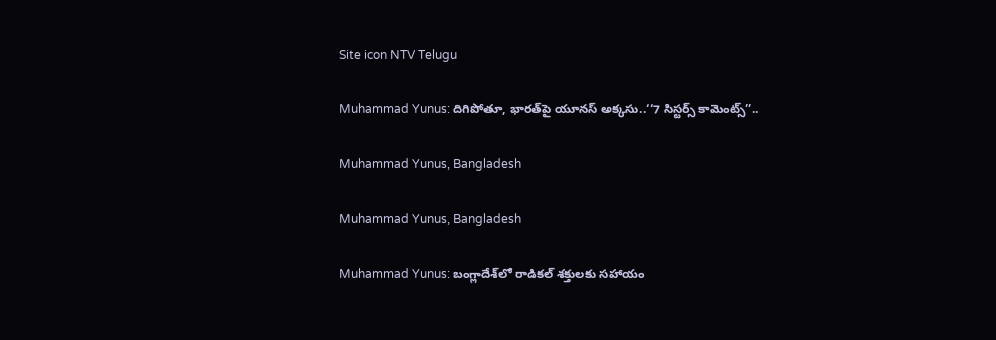Site icon NTV Telugu

Muhammad Yunus: దిగిపోతూ, భారత్‌పై యూనస్ అక్కసు..‘‘7 సిస్టర్స్ కామెంట్స్’’..

Muhammad Yunus, Bangladesh

Muhammad Yunus, Bangladesh

Muhammad Yunus: బంగ్లాదేశ్‌లో రాడికల్ శక్తులకు సహాయం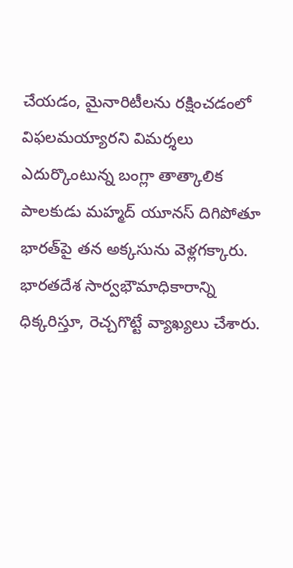చేయడం, మైనారిటీలను రక్షించడంలో విఫలమయ్యారని విమర్శలు ఎదుర్కొంటున్న బంగ్లా తాత్కాలిక పాలకుడు మహ్మద్ యూనస్ దిగిపోతూ భారత్‌పై తన అక్కసును వెళ్లగక్కారు. భారతదేశ సార్వభౌమాధికారాన్ని ధిక్కరిస్తూ, రెచ్చగొట్టే వ్యాఖ్యలు చేశారు.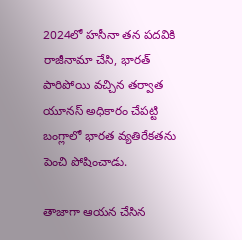2024లో హసీనా తన పదవికి రాజీనామా చేసి, భారత్ పారిపోయి వచ్చిన తర్వాత యూనస్ అధికారం చేపట్టి బంగ్లాలో భారత వ్యతిరేకతను పెంచి పోషించాడు.

తాజాగా ఆయన చేసిన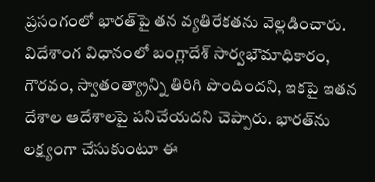ప్రసంగంలో భారత్‌పై తన వ్యతిరేకతను వెల్లడించారు. విదేశాంగ విధానంలో బంగ్లాదేశ్ సార్వభౌమాధికారం, గౌరవం, స్వాతంత్య్రాన్ని తిరిగి పొందిందని, ఇకపై ఇతన దేశాల ఆదేశాలపై పనిచేయదని చెప్పారు. భారత్‌ను లక్ష్యంగా చేసుకుంటూ ఈ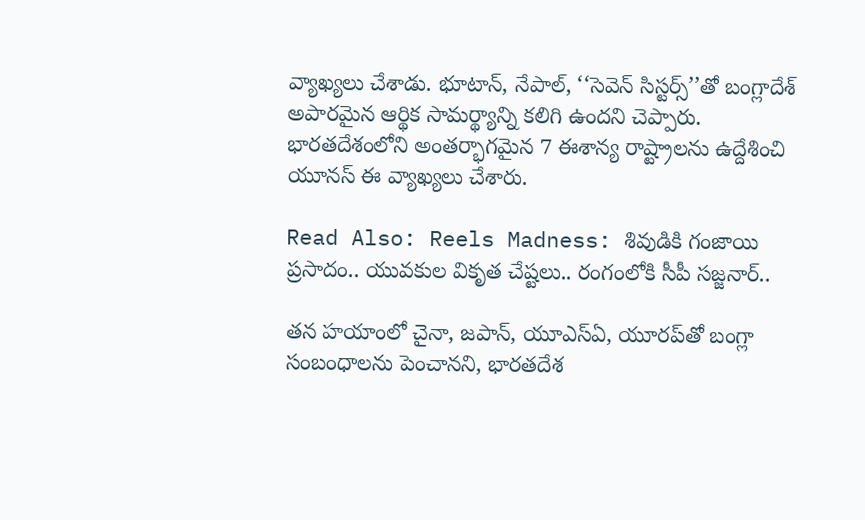వ్యాఖ్యలు చేశాడు. భూటాన్, నేపాల్, ‘‘సెవెన్ సిస్టర్స్’’తో బంగ్లాదేశ్ అపారమైన ఆర్థిక సామర్థ్యాన్ని కలిగి ఉందని చెప్పారు. భారతదేశంలోని అంతర్భాగమైన 7 ఈశాన్య రాష్ట్రాలను ఉద్దేశించి యూనస్ ఈ వ్యాఖ్యలు చేశారు.

Read Also: Reels Madness: శివుడికి గంజాయి ప్రసాదం.. యువకుల వికృత చేష్టలు.. రంగంలోకి సీపీ సజ్జనార్..

తన హయాంలో చైనా, జపాన్, యూఎస్ఏ, యూరప్‌తో బంగ్లా సంబంధాలను పెంచానని, భారతదేశ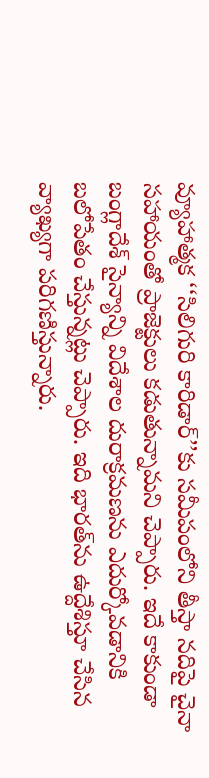వ్యూహాత్మక ‘‘సిలిగురి కారిడార్’’కు సమీపంలోని తీస్తా నదిపై చైనా సహాయంతో ప్రాజెక్టులు కడుతున్నామని చెప్పారు. ఇదే కాకుండా బంగ్లాదేశ్ సైన్యాన్ని విదేశాల దురాక్రమణను ఎదుర్కోవడానికి బలోపేతం చేస్తున్నట్లు చెప్పారు. ఇది భారత్‌ను ఉద్దేశిస్తూ చేసిన వ్యాఖ్యగా పరిగణిస్తున్నారు.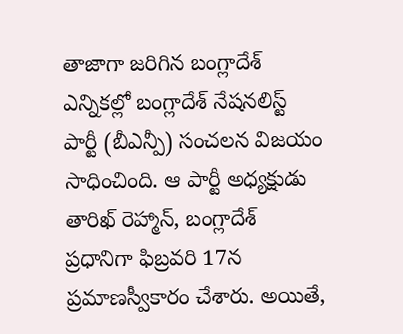తాజాగా జరిగిన బంగ్లాదేశ్ ఎన్నికల్లో బంగ్లాదేశ్ నేషనలిస్ట్ పార్టీ (బీఎన్పీ) సంచలన విజయం సాధించింది. ఆ పార్టీ అధ్యక్షుడు తారిఖ్ రెహ్మాన్, బంగ్లాదేశ్ ప్రధానిగా ఫిబ్రవరి 17న ప్రమాణస్వీకారం చేశారు. అయితే,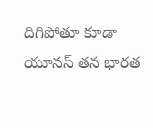దిగిపోతూ కూడా యూనస్ తన భారత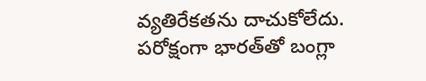వ్యతిరేకతను దాచుకోలేదు. పరోక్షంగా భారత్‌‌తో బంగ్లా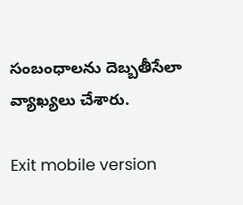సంబంధాలను దెబ్బతీసేలా వ్యాఖ్యలు చేశారు.

Exit mobile version